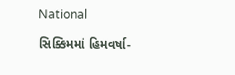National

સિક્કિમમાં હિમવર્ષા-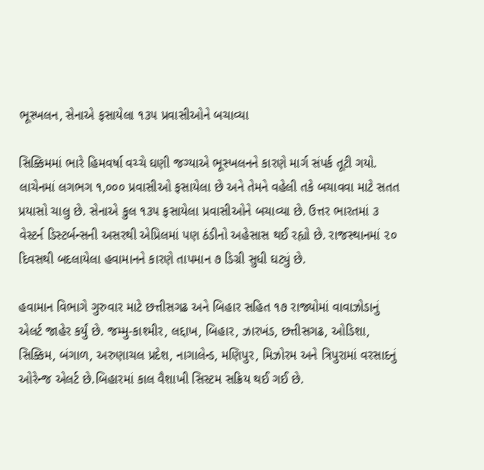ભૂસ્ખલન, સેનાએ ફસાયેલા ૧૩૫ પ્રવાસીઓને બચાવ્યા

સિક્કિમમાં ભારે હિમવર્ષા વચ્ચે ઘણી જગ્યાએ ભૂસ્ખલનને કારણે માર્ગ સંપર્ક તૂટી ગયો. લાચેનમાં લગભગ ૧,૦૦૦ પ્રવાસીઓ ફસાયેલા છે અને તેમને વહેલી તકે બચાવવા માટે સતત પ્રયાસો ચાલુ છે. સેનાએ કુલ ૧૩૫ ફસાયેલા પ્રવાસીઓને બચાવ્યા છે. ઉત્તર ભારતમાં ૩ વેસ્ટર્ન ડિસ્ટર્બન્સની અસરથી એપ્રિલમાં પણ ઠંડીનો અહેસાસ થઈ રહ્યો છે. રાજસ્થાનમાં ૨૦ દિવસથી બદલાયેલા હવામાનને કારણે તાપમાન ૭ ડિગ્રી સુધી ઘટ્યું છે.

હવામાન વિભાગે ગુરુવાર માટે છત્તીસગઢ અને બિહાર સહિત ૧૭ રાજ્યોમાં વાવાઝોડાનું એલર્ટ જાહેર કર્યું છે. જમ્મુ-કાશ્મીર, લદ્દાખ, બિહાર, ઝારખંડ, છત્તીસગઢ, ઓડિશા, સિક્કિમ, બંગાળ, અરુણાચલ પ્રદેશ, નાગાલેન્ડ, મણિપુર, મિઝોરમ અને ત્રિપુરામાં વરસાદનું ઓરેન્જ એલર્ટ છે.બિહારમાં કાલ વૈશાખી સિસ્ટમ સક્રિય થઈ ગઈ છે.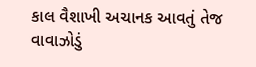કાલ વૈશાખી અચાનક આવતું તેજ વાવાઝોડું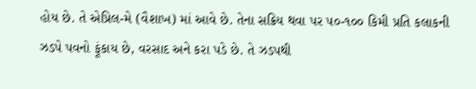હોય છે. તે એપ્રિલ-મે (વૈશાખ) માં આવે છે. તેના સક્રિય થવા પર ૫૦-૧૦૦ કિમી પ્રતિ કલાકની ઝડપે પવનો ફૂંકાય છે, વરસાદ અને કરા પડે છે. તે ઝડપથી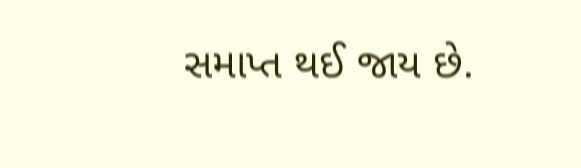સમાપ્ત થઈ જાય છે.